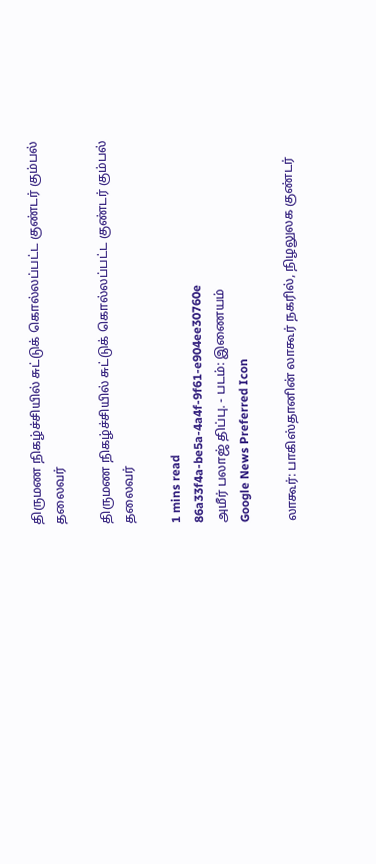திருமண நிகழ்ச்சியில் சுட்டுக் கொல்லப்பட்ட குண்டர் கும்பல் தலைவர்

திருமண நிகழ்ச்சியில் சுட்டுக் கொல்லப்பட்ட குண்டர் கும்பல் தலைவர்

1 mins read
86a33f4a-be5a-4a4f-9f61-e904ee30760e
அமீர் பலாஜ் திப்பு. - படம்: இணையம்
Google News Preferred Icon

லாகூர்: பாகிஸ்தானின் லாகூர் நகரில், நிழலுலக குண்டர்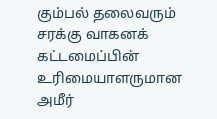கும்பல் தலைவரும் சரக்கு வாகனக் கட்டமைப்பின் உரிமையாளருமான அமீர்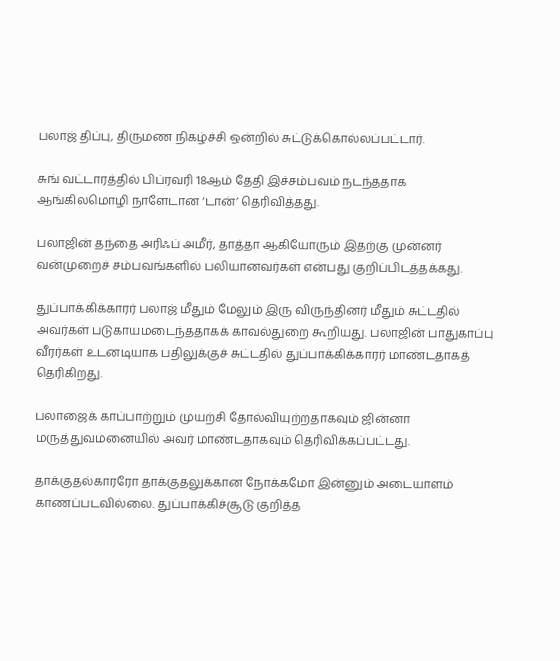பலாஜ் திப்பு, திருமண நிகழ்ச்சி ஒன்றில் சுட்டுக்கொல்லப்பட்டார்.

சுங் வட்டாரத்தில் பிப்ரவரி 18ஆம் தேதி இச்சம்பவம் நடந்ததாக ஆங்கிலமொழி நாளேடான ‘டான்’ தெரிவித்தது.

பலாஜின் தந்தை அரிஃப் அமீர், தாத்தா ஆகியோரும் இதற்கு முன்னர் வன்முறைச் சம்பவங்களில் பலியானவர்கள் என்பது குறிப்பிடத்தக்கது.

துப்பாக்கிக்காரர் பலாஜ் மீதும் மேலும் இரு விருந்தினர் மீதும் சுட்டதில் அவர்கள் படுகாயமடைந்ததாகக் காவல்துறை கூறியது. பலாஜின் பாதுகாப்பு வீரர்கள் உடனடியாக பதிலுக்குச் சுட்டதில் துப்பாக்கிக்காரர் மாண்டதாகத் தெரிகிறது.

பலாஜைக் காப்பாற்றும் முயற்சி தோல்வியுற்றதாகவும் ஜின்னா மருத்துவமனையில் அவர் மாண்டதாகவும் தெரிவிக்கப்பட்டது.

தாக்குதல்காரரோ தாக்குதலுக்கான நோக்கமோ இன்னும் அடையாளம் காணப்படவில்லை. துப்பாக்கிச்சூடு குறித்த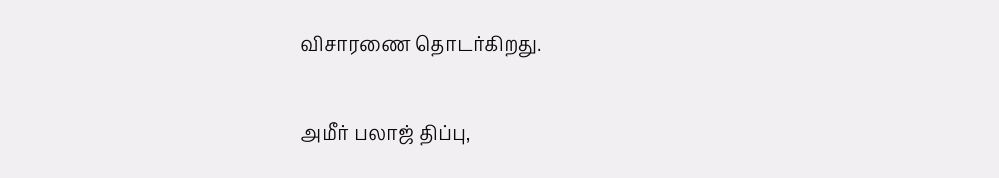விசாரணை தொடர்கிறது.

அமீர் பலாஜ் திப்பு,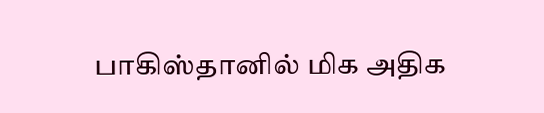பாகிஸ்தானில் மிக அதிக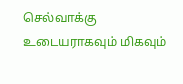செல்வாக்கு உடையராகவும் மிகவும்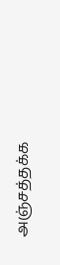அஞ்சத்தக்க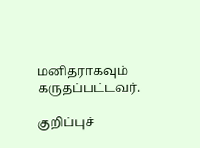மனிதராகவும் கருதப்பட்டவர்.

குறிப்புச்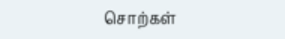சொற்கள்